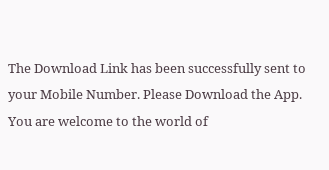The Download Link has been successfully sent to your Mobile Number. Please Download the App.
You are welcome to the world of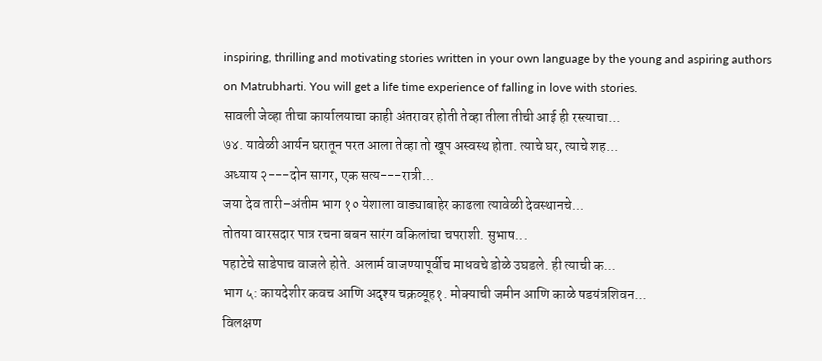inspiring, thrilling and motivating stories written in your own language by the young and aspiring authors on Matrubharti. You will get a life time experience of falling in love with stories.
सावली जेव्हा तीचा कार्यालयाचा काही अंतरावर होती तेव्हा तीला तीची आई ही रस्त्याचा...
७४. यावेळी आर्यन घरातून परत आला तेव्हा तो खूप अस्वस्थ होता. त्याचे घर, त्याचे शह...
अध्याय २---दोन सागर, एक सत्य---रात्री...
जया देव तारी–अंतीम भाग १० येशाला वाड्याबाहेर काढला त्यावेळी देवस्थानचे...
तोतया वारसदार पात्र रचना बबन सारंग वकिलांचा चपराशी. सुभाष...
पहाटेचे साडेपाच वाजले होते. अलार्म वाजण्यापूर्वीच माधवचे डोळे उघडले. ही त्याची क...
भाग ५: कायदेशीर कवच आणि अदृश्य चक्रव्यूह१. मोक्याची जमीन आणि काळे षडयंत्रशिवन...
विलक्षण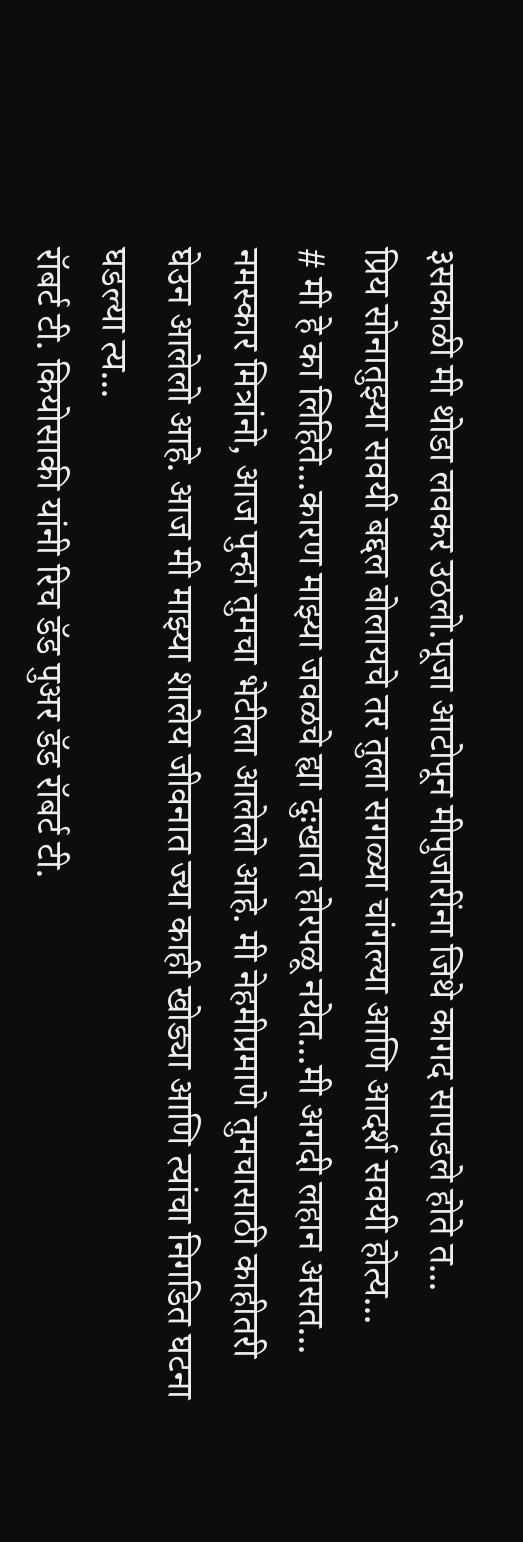३सकाळी मी थोडा लवकर उठलो.पूजा आटोपून मीपुजारींना जिथे कागद सापडले होते त...
प्रिय सोनातुझ्या सवयी बद्दल बोलायचे तर तुला सगळ्या चांगल्या आणि आदर्श सवयी होत्य...
# मी हे का लिहिते...कारण माझ्या जवळचे ह्या दुःखात होरपळू नयेत...मी अगदी लहान असत...
नमस्कार मित्रांनो, आज पुन्हा तुमचा भेटीला आलेलो आहे. मी नेहमीप्रमाणे तुमचासाठी काहीतरी घेउन आलेलो आहे. आज मी माझ्या शालेय जीवनात ज्या काही खोड्या आणि त्यांचा निगडित घटना घडल्या त्य...
रॉबर्ट टी. कियोसाकी यांनी रिच डॅड पुअर डॅड रॉबर्ट टी.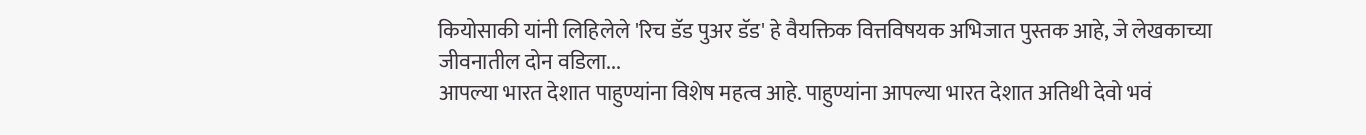कियोसाकी यांनी लिहिलेले 'रिच डॅड पुअर डॅड' हे वैयक्तिक वित्तविषयक अभिजात पुस्तक आहे, जे लेखकाच्या जीवनातील दोन वडिला...
आपल्या भारत देशात पाहुण्यांना विशेष महत्व आहे. पाहुण्यांना आपल्या भारत देशात अतिथी देवो भवं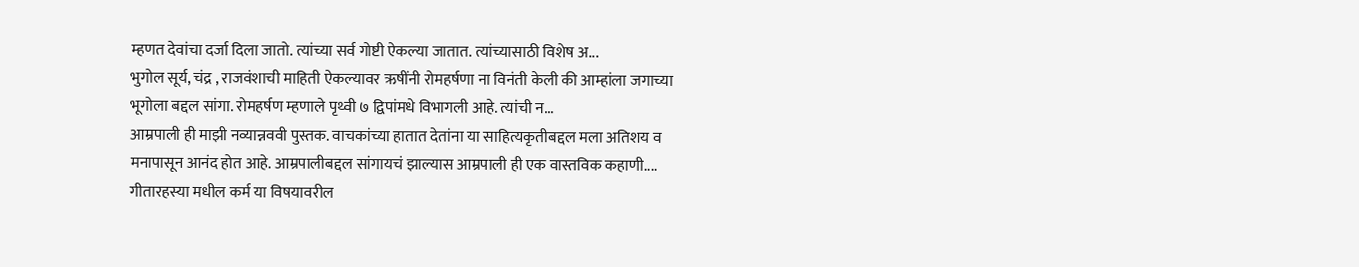म्हणत देवांचा दर्जा दिला जातो. त्यांच्या सर्व गोष्टी ऐकल्या जातात. त्यांच्यासाठी विशेष अ...
भुगोल सूर्य, चंद्र , राजवंशाची माहिती ऐकल्यावर ऋषींनी रोमहर्षणा ना विनंती केली की आम्हांला जगाच्या भूगोला बद्दल सांगा. रोमहर्षण म्हणाले पृथ्वी ७ द्विपांमधे विभागली आहे. त्यांची न...
आम्रपाली ही माझी नव्यान्नववी पुस्तक. वाचकांच्या हातात देतांना या साहित्यकृतीबद्दल मला अतिशय व मनापासून आनंद होत आहे. आम्रपालीबद्दल सांगायचं झाल्यास आम्रपाली ही एक वास्तविक कहाणी....
गीतारहस्या मधील कर्म या विषयावरील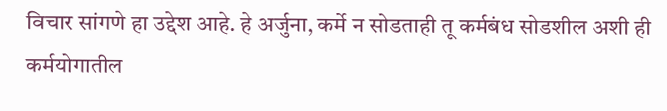विचार सांगणे हा उद्देश आहे. हे अर्जुना, कर्मे न सोडताही तू कर्मबंध सोडशील अशी ही कर्मयोगातील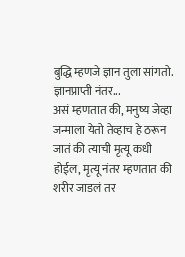बुद्धि म्हणजे ज्ञान तुला सांगतो. ज्ञानप्राप्ती नंतर...
असं म्हणतात की, मनुष्य जेव्हा जन्माला येतो तेव्हाच हे ठरून जातं की त्याची मृत्यू कधी होईल, मृत्यू नंतर म्हणतात की शरीर जाडलं तर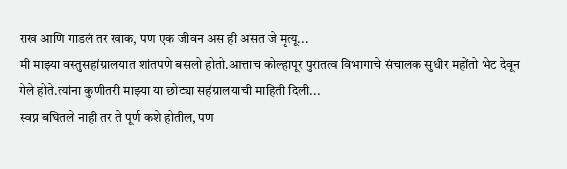राख आणि गाडलं तर खाक, पण एक जीवन अस ही असत जे मृत्यू...
मी माझ्या वस्तुसहांग्रालयात शांतपणे बसलो होतो.आत्ताच कोल्हापूर पुरातत्व विभागाचे संचालक सुधीर महोंतो भेट देवून गेले होते.त्यांना कुणीतरी माझ्या या छोट्या सहंग्रालयाची माहिती दिली...
स्वप्न बघितले नाही तर ते पूर्ण कशे होतील, पण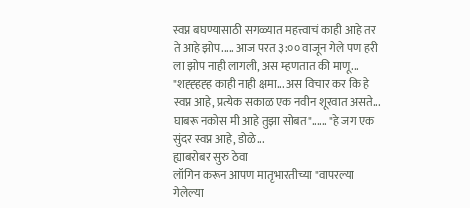स्वप्न बघण्यासाठी सगळ्यात महत्त्वाचं काही आहे तर ते आहे झोप..... आज परत ३:०० वाजून गेले पण हरी ला झोप नाही लागली, अस म्हणतात की माणू...
"शह्ह्हह्ह काही नाही क्षमा... अस विचार कर कि हे स्वप्न आहे, प्रत्येक सकाळ एक नवीन शूरवात असते... घाबरू नकोस मी आहे तुझा सोबत"...... "हे जग एक सुंदर स्वप्न आहे, डोळे...
ह्याबरोबर सुरु ठेवा
लॉगिन करून आपण मातृभारतीच्या "वापरल्या गेलेल्या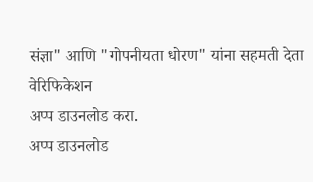संज्ञा" आणि "गोपनीयता धोरण" यांना सहमती देता
वेरिफिकेशन
अप्प डाउनलोड करा.
अप्प डाउनलोड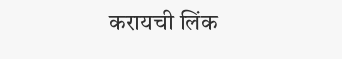करायची लिंक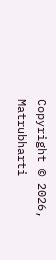Copyright © 2026, Matrubharti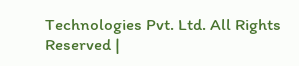Technologies Pvt. Ltd. All Rights Reserved |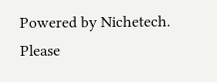Powered by Nichetech.
Please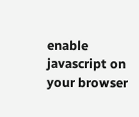enable javascript on your browser